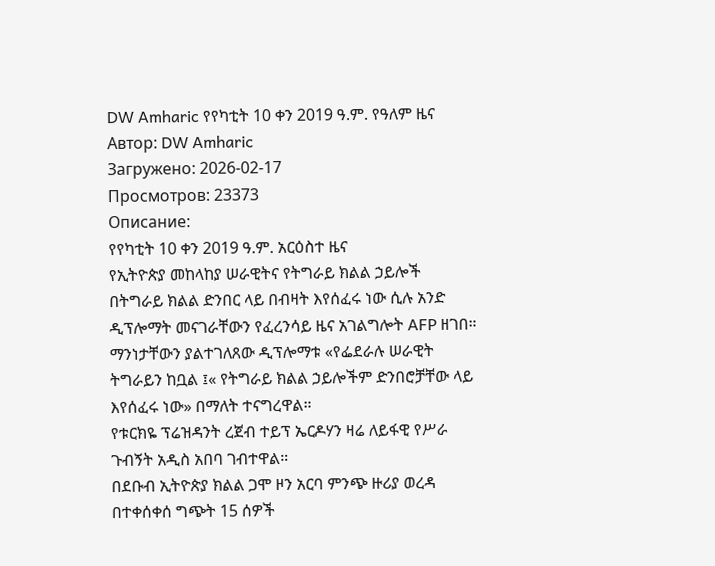DW Amharic የየካቲት 10 ቀን 2019 ዓ.ም. የዓለም ዜና
Автор: DW Amharic
Загружено: 2026-02-17
Просмотров: 23373
Описание:
የየካቲት 10 ቀን 2019 ዓ.ም. አርዕስተ ዜና
የኢትዮጵያ መከላከያ ሠራዊትና የትግራይ ክልል ኃይሎች በትግራይ ክልል ድንበር ላይ በብዛት እየሰፈሩ ነው ሲሉ አንድ ዲፕሎማት መናገራቸውን የፈረንሳይ ዜና አገልግሎት AFP ዘገበ። ማንነታቸውን ያልተገለጸው ዲፕሎማቱ «የፌደራሉ ሠራዊት ትግራይን ከቧል ፤« የትግራይ ክልል ኃይሎችም ድንበሮቻቸው ላይ እየሰፈሩ ነው» በማለት ተናግረዋል።
የቱርክዬ ፕሬዝዳንት ረጀብ ተይፕ ኤርዶሃን ዛሬ ለይፋዊ የሥራ ጉብኝት አዲስ አበባ ገብተዋል።
በደቡብ ኢትዮጵያ ክልል ጋሞ ዞን አርባ ምንጭ ዙሪያ ወረዳ በተቀሰቀሰ ግጭት 15 ሰዎች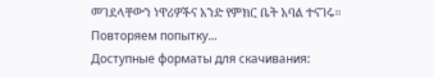መገደላቸውን ነዋሪዎችና አንድ የምክር ቤት አባል ተናገሩ።
Повторяем попытку...
Доступные форматы для скачивания: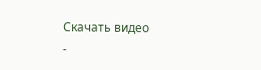Скачать видео
-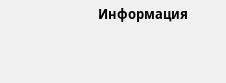Информация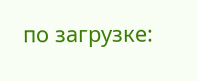по загрузке: